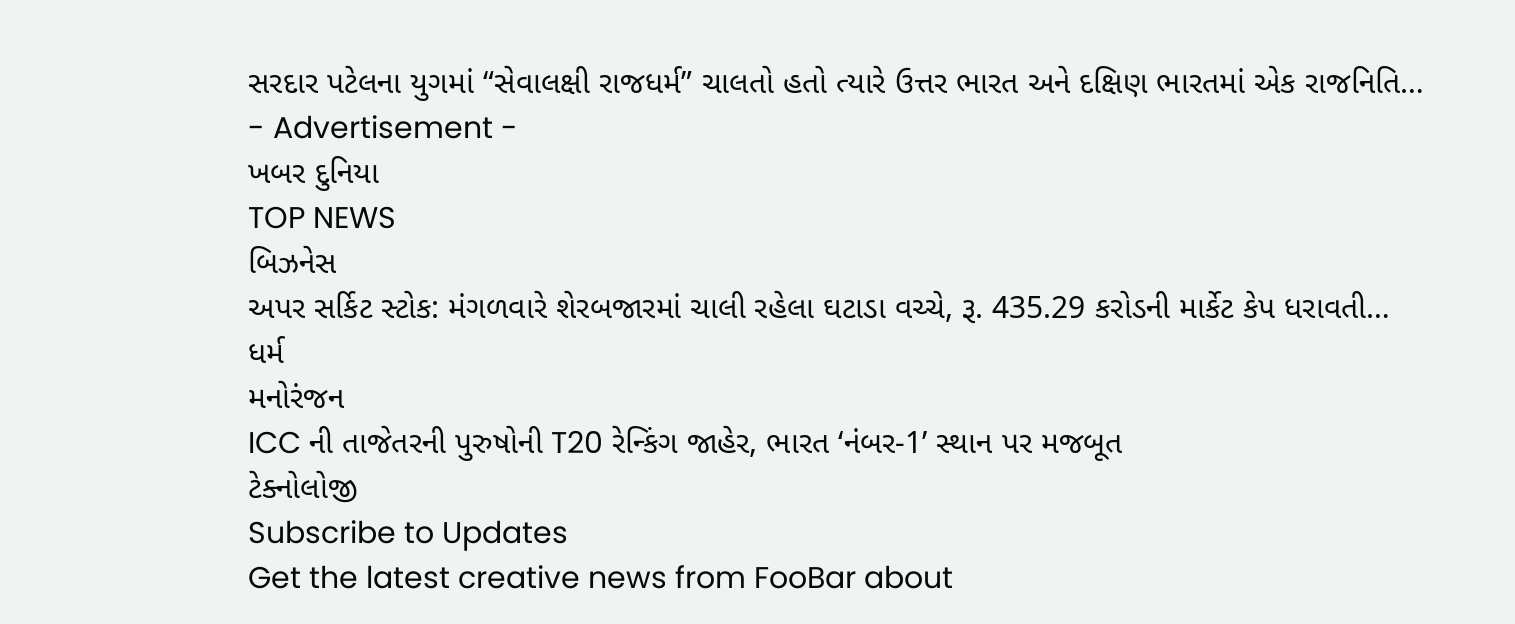સરદાર પટેલના યુગમાં “સેવાલક્ષી રાજધર્મ” ચાલતો હતો ત્યારે ઉત્તર ભારત અને દક્ષિણ ભારતમાં એક રાજનિતિ…
- Advertisement -
ખબર દુનિયા
TOP NEWS
બિઝનેસ
અપર સર્કિટ સ્ટોક: મંગળવારે શેરબજારમાં ચાલી રહેલા ઘટાડા વચ્ચે, રૂ. 435.29 કરોડની માર્કેટ કેપ ધરાવતી…
ધર્મ
મનોરંજન
ICC ની તાજેતરની પુરુષોની T20 રેન્કિંગ જાહેર, ભારત ‘નંબર-1’ સ્થાન પર મજબૂત
ટેક્નોલોજી
Subscribe to Updates
Get the latest creative news from FooBar about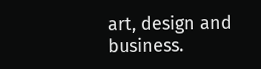art, design and business.